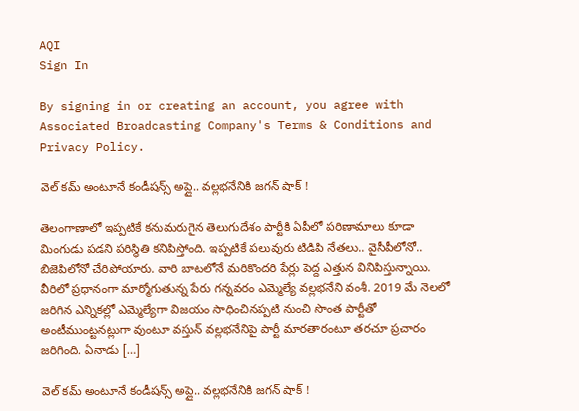AQI
Sign In

By signing in or creating an account, you agree with Associated Broadcasting Company's Terms & Conditions and Privacy Policy.

వెల్ కమ్ అంటూనే కండీషన్స్ అప్లై.. వల్లభనేనికి జగన్ షాక్ !

తెలంగాణాలో ఇప్పటికే కనుమరుగైన తెలుగుదేశం పార్టీకి ఏపీలో పరిణామాలు కూడా మింగుడు పడని పరిస్థితి కనిపిస్తోంది. ఇప్పటికే పలువురు టిడిపి నేతలు.. వైసీపీలోనో.. బిజెపిలోనో చేరిపోయారు. వారి బాటలోనే మరికొందరి పేర్లు పెద్ద ఎత్తున వినిపిస్తున్నాయి. వీరిలో ప్రధానంగా మార్మోగుతున్న పేరు గన్నవరం ఎమ్మెల్యే వల్లభనేని వంశీ. 2019 మే నెలలో జరిగిన ఎన్నికల్లో ఎమ్మెల్యేగా విజయం సాధించినప్పటి నుంచి సొంత పార్టీతో అంటీముంట్టనట్లుగా వుంటూ వస్తున్ వల్లభనేనిపై పార్టీ మారతారంటూ తరచూ ప్రచారం జరిగింది. ఏనాడు […]

వెల్ కమ్ అంటూనే కండీషన్స్ అప్లై.. వల్లభనేనికి జగన్ షాక్ !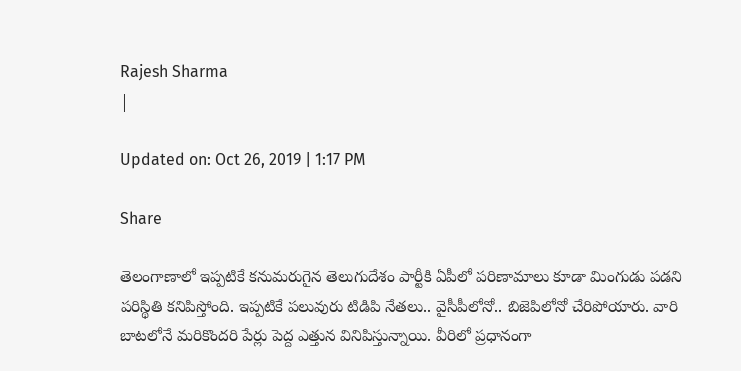Rajesh Sharma
|

Updated on: Oct 26, 2019 | 1:17 PM

Share

తెలంగాణాలో ఇప్పటికే కనుమరుగైన తెలుగుదేశం పార్టీకి ఏపీలో పరిణామాలు కూడా మింగుడు పడని పరిస్థితి కనిపిస్తోంది. ఇప్పటికే పలువురు టిడిపి నేతలు.. వైసీపీలోనో.. బిజెపిలోనో చేరిపోయారు. వారి బాటలోనే మరికొందరి పేర్లు పెద్ద ఎత్తున వినిపిస్తున్నాయి. వీరిలో ప్రధానంగా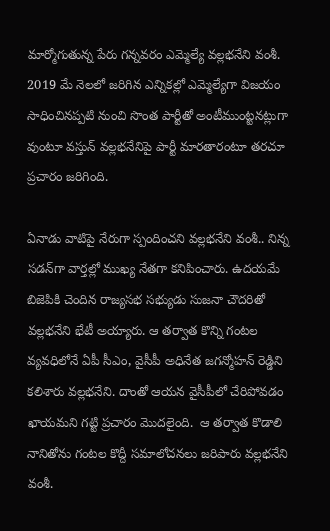మార్మోగుతున్న పేరు గన్నవరం ఎమ్మెల్యే వల్లభనేని వంశీ. 2019 మే నెలలో జరిగిన ఎన్నికల్లో ఎమ్మెల్యేగా విజయం సాధించినప్పటి నుంచి సొంత పార్టీతో అంటీముంట్టనట్లుగా వుంటూ వస్తున్ వల్లభనేనిపై పార్టీ మారతారంటూ తరచూ ప్రచారం జరిగింది.

ఏనాడు వాటిపై నేరుగా స్పందించని వల్లభనేని వంశీ.. నిన్న సడన్‌గా వార్తల్లో ముఖ్య నేతగా కనిపించారు. ఉదయమే బిజెపికి చెందిన రాజ్యసభ సభ్యుడు సుజనా చౌదరితో వల్లభనేని భేటీ అయ్యారు. ఆ తర్వాత కొన్ని గంటల వ్యవధిలోనే ఏపీ సీఎం, వైసీపీ అధినేత జగన్మోహన్ రెడ్డిని కలిశారు వల్లభనేని. దాంతో ఆయన వైసీపీలో చేరిపోవడం ఖాయమని గట్టి ప్రచారం మొదలైంది.  ఆ తర్వాత కొడాలి నానితోను గంటల కొద్దీ సమాలోచనలు జరిపారు వల్లభనేని వంశీ.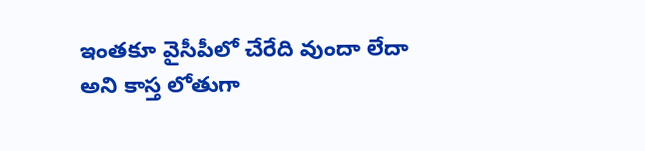ఇంతకూ వైసీపీలో చేరేది వుందా లేదా అని కాస్త లోతుగా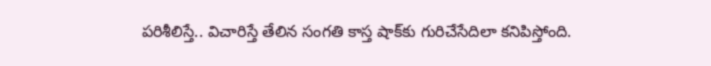పరిశీలిస్తే.. విచారిస్తే తేలిన సంగతి కాస్త షాక్‌కు గురిచేసేదిలా కనిపిస్తోంది.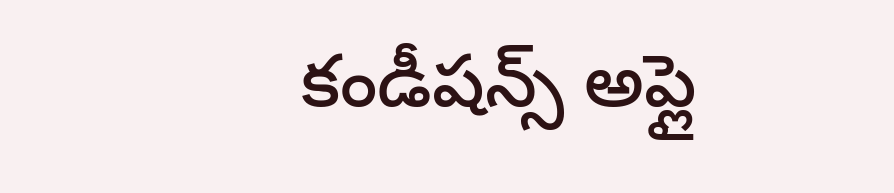కండీషన్స్ అప్లై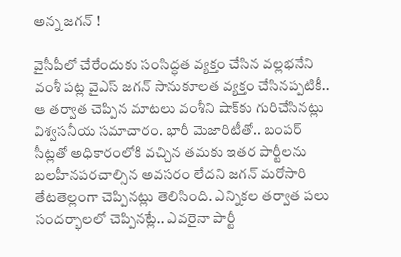అన్న జగన్ !

వైసీపీలో చేరేందుకు సంసిద్ధత వ్యక్తం చేసిన వల్లభనేని వంశీ పట్ల వైఎస్ జగన్ సానుకూలత వ్యక్తం చేసినప్పటికీ.. ఆ తర్వాత చెప్పిన మాటలు వంశీని షాక్‌కు గురిచేసినట్లు విశ్వసనీయ సమాచారం. భారీ మెజారిటీతో.. బంపర్ సీట్లతో అధికారంలోకి వచ్చిన తమకు ఇతర పార్టీలను బలహీనపరచాల్సిన అవసరం లేదని జగన్ మరోసారి తేటతెల్లంగా చెప్పినట్లు తెలిసింది. ఎన్నికల తర్వాత పలు సందర్భాలలో చెప్పినట్లే.. ఎవరైనా పార్టీ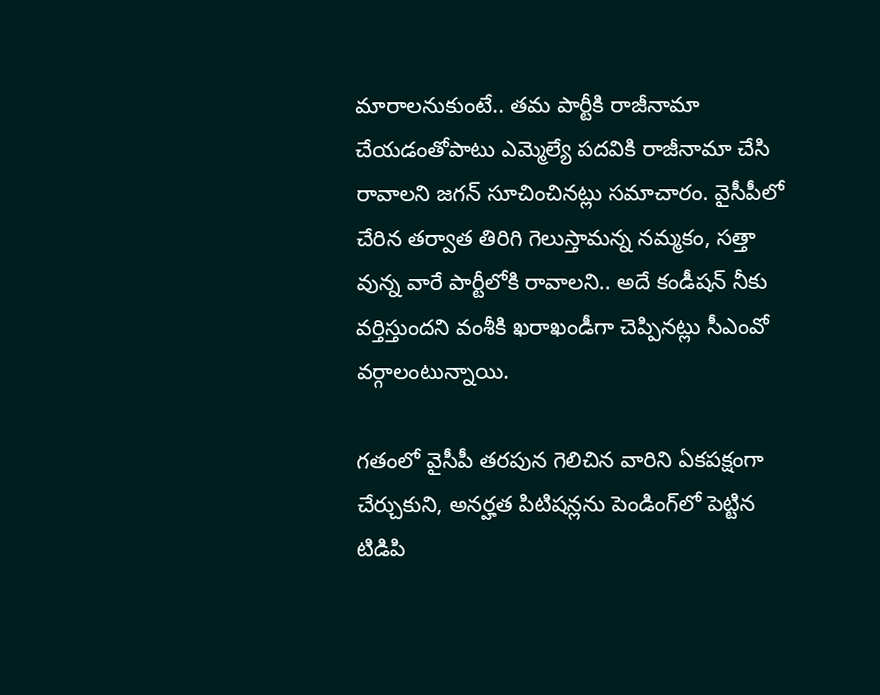మారాలనుకుంటే.. తమ పార్టీకి రాజీనామా చేయడంతోపాటు ఎమ్మెల్యే పదవికి రాజీనామా చేసి రావాలని జగన్ సూచించినట్లు సమాచారం. వైసీపీలో చేరిన తర్వాత తిరిగి గెలుస్తామన్న నమ్మకం, సత్తా వున్న వారే పార్టీలోకి రావాలని.. అదే కండీషన్ నీకు వర్తిస్తుందని వంశీకి ఖరాఖండీగా చెప్పినట్లు సీఎంవో వర్గాలంటున్నాయి.

గతంలో వైసీపీ తరపున గెలిచిన వారిని ఏకపక్షంగా చేర్చుకుని, అనర్హత పిటిషన్లను పెండింగ్‌లో పెట్టిన టిడిపి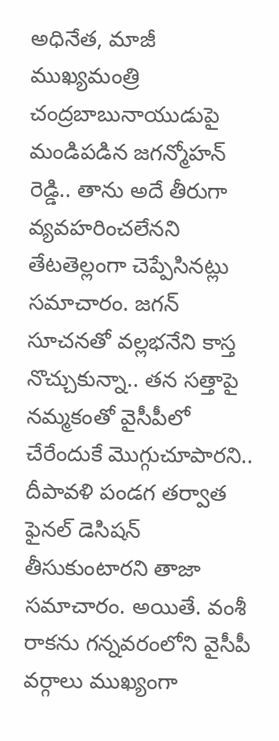అధినేత, మాజీ ముఖ్యమంత్రి చంద్రబాబునాయుడుపై మండిపడిన జగన్మోహన్ రెడ్డి.. తాను అదే తీరుగా వ్యవహరించలేనని తేటతెల్లంగా చెప్పేసినట్లు సమాచారం. జగన్ సూచనతో వల్లభనేని కాస్త నొచ్చుకున్నా.. తన సత్తాపై నమ్మకంతో వైసీపీలో చేరేందుకే మొగ్గుచూపారని.. దీపావళి పండగ తర్వాత ఫైనల్ డెసిషన్ తీసుకుంటారని తాజా సమాచారం. అయితే. వంశీ రాకను గన్నవరంలోని వైసీపీ వర్గాలు ముఖ్యంగా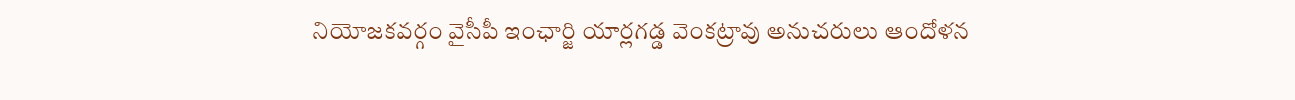నియోజకవర్గం వైసీపీ ఇంఛార్జి యార్లగడ్డ వెంకట్రావు అనుచరులు ఆందోళన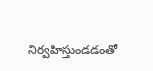నిర్వహిస్తుండడంతో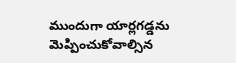ముందుగా యార్లగడ్డను మెప్పించుకోవాల్సిన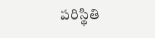పరిస్థితి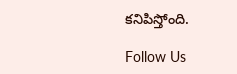కనిపిస్తోంది.

Follow Us